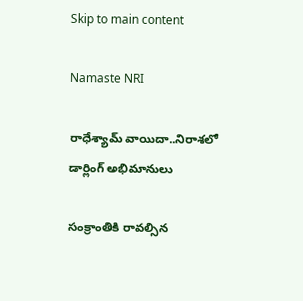Skip to main content

Namaste NRI

రాధేశ్యామ్ వాయిదా..నిరాశలో డార్లింగ్ అభిమానులు

సంక్రాంతికి రావల్సిన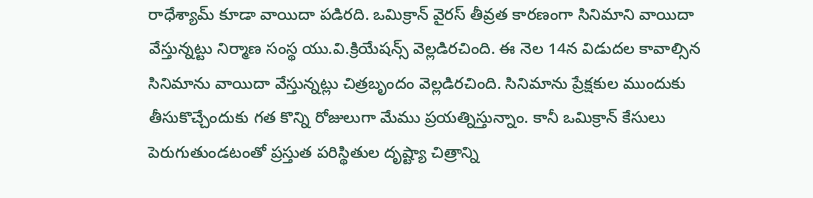రాధేశ్యామ్‌ కూడా వాయిదా పడిరది. ఒమిక్రాన్‌ వైరస్‌ తీవ్రత కారణంగా సినిమాని వాయిదా వేస్తున్నట్టు నిర్మాణ సంస్థ యు.వి.క్రియేషన్స్‌ వెల్లడిరచింది. ఈ నెల 14న విడుదల కావాల్సిన సినిమాను వాయిదా వేస్తున్నట్లు చిత్రబృందం వెల్లడిరచింది. సినిమాను ప్రేక్షకుల ముందుకు తీసుకొచ్చేందుకు గత కొన్ని రోజులుగా మేము ప్రయత్నిస్తున్నాం. కానీ ఒమిక్రాన్‌ కేసులు పెరుగుతుండటంతో ప్రస్తుత పరిస్థితుల దృష్ట్యా చిత్రాన్ని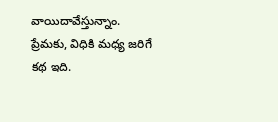వాయిదావేస్తున్నాం. ప్రేమకు, విధికి మధ్య జరిగే కథ ఇది.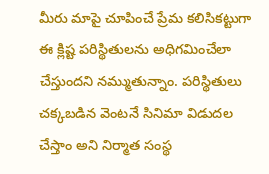మీరు మాపై చూపించే ప్రేమ కలిసికట్టుగా ఈ క్లిష్ట పరిస్థితులను అధిగమించేలా చేస్తుందని నమ్ముతున్నాం. పరిస్థితులు చక్కబడిన వెంటనే సినిమా విడుదల చేస్తాం అని నిర్మాత సంస్థ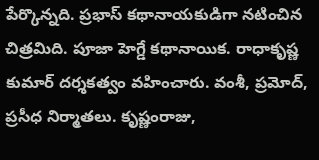పేర్కొన్నది. ప్రభాస్‌ కథానాయకుడిగా నటించిన చిత్రమిది. పూజా హెగ్డే కథానాయిక. రాధాకృష్ణ కుమార్‌ దర్శకత్వం వహించారు. వంశీ, ప్రమోద్‌, ప్రసీధ నిర్మాతలు. కృష్ణంరాజు,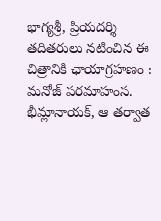భాగ్యశ్రీ, ప్రియదర్శి తదితరులు నటించిన ఈ చిత్రానికి ఛాయాగ్రహణం : మనోజ్‌ పరమాహంస. భీమ్లానాయక్‌, ఆ తర్వాత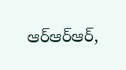ఆర్‌ఆర్‌ఆర్‌,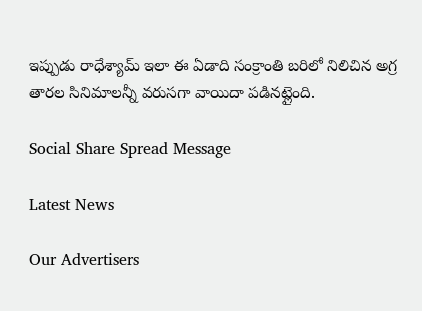ఇప్పుడు రాధేశ్యామ్‌ ఇలా ఈ ఏడాది సంక్రాంతి బరిలో నిలిచిన అగ్ర తారల సినిమాలన్నీ వరుసగా వాయిదా పడినట్లైంది.

Social Share Spread Message

Latest News

Our Advertisers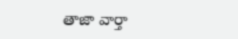తాజా వార్తా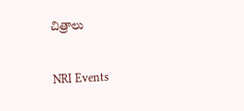చిత్రాలు

NRI Events